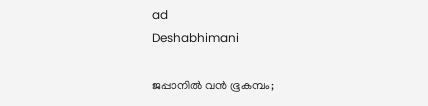ad
Deshabhimani

ജപ്പാനിൽ വൻ ഭൂകമ്പം;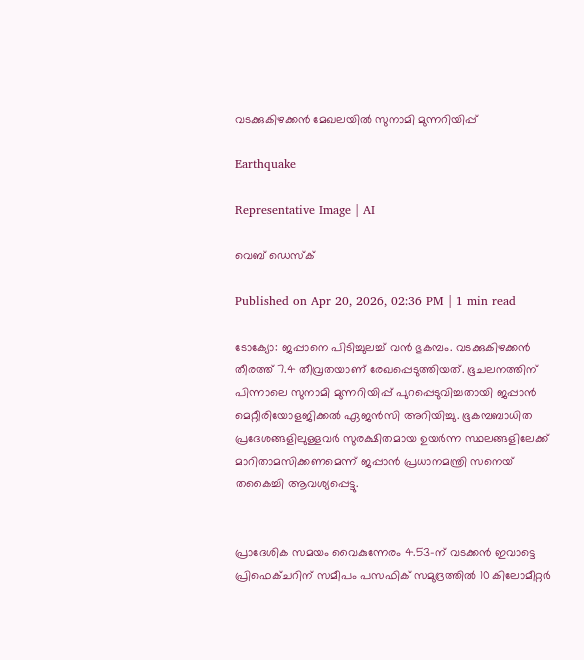വടക്കുകിഴക്കൻ മേഖലയിൽ സുനാമി മുന്നറിയിപ്പ്

Earthquake

Representative Image | AI

വെബ് ഡെസ്ക്

Published on Apr 20, 2026, 02:36 PM | 1 min read

ടോക്യോ: ജപ്പാനെ പിടിച്ചുലച്ച് വൻ ഭുകമ്പം. വടക്കുകിഴക്കൻ തീരത്ത് 7.4 തീവ്രതയാണ് രേഖപ്പെടുത്തിയത്. ഭൂചലനത്തിന് പിന്നാലെ സുനാമി മുന്നറിയിപ്പ് പുറപ്പെടുവിച്ചതായി ജപ്പാൻ മെറ്റീരിയോളജിക്കൽ ഏജൻസി അറിയിച്ചു. ഭൂകമ്പബാധിത പ്രദേശങ്ങളിലുള്ളവർ സുരക്ഷിതമായ ഉയർന്ന സ്ഥലങ്ങളിലേക്ക് മാറിതാമസിക്കണമെന്ന് ജപ്പാൻ പ്രധാനമന്ത്രി സനെയ് തകൈച്ചി ആവശ്യപ്പെട്ടു.


പ്രാദേശിക സമയം വൈകുന്നേരം 4.53-ന് വടക്കൻ ഇവാട്ടെ പ്രിഫെക്ചറിന് സമീപം പസഫിക് സമുദ്രത്തിൽ 10 കിലോമീറ്റർ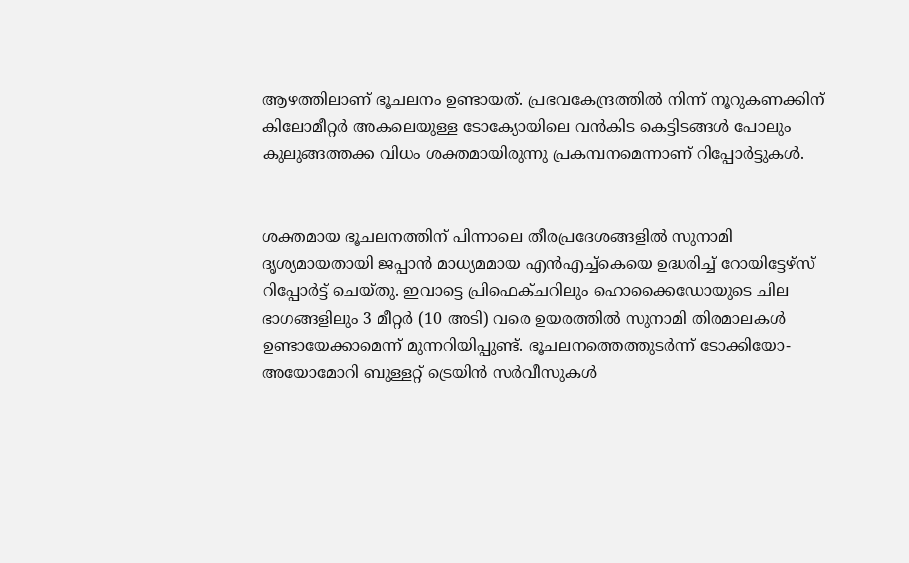ആഴത്തിലാണ് ഭൂചലനം ഉണ്ടായത്. പ്രഭവകേന്ദ്രത്തിൽ നിന്ന് നൂറുകണക്കിന് കിലോമീറ്റർ അകലെയുള്ള ടോക്യോയിലെ വൻകിട കെട്ടിടങ്ങൾ പോലും കുലുങ്ങത്തക്ക വിധം ശക്തമായിരുന്നു പ്രകമ്പനമെന്നാണ് റിപ്പോർട്ടുകൾ.


ശക്തമായ ഭൂചലനത്തിന് പിന്നാലെ തീരപ്രദേശങ്ങളിൽ സുനാമി ദൃശ്യമായതായി ജപ്പാൻ മാധ്യമമായ എൻഎച്ച്കെയെ ഉദ്ധരിച്ച് റോയിട്ടേഴ്സ് റിപ്പോർട്ട് ചെയ്തു. ഇവാട്ടെ പ്രിഫെക്ചറിലും ഹൊക്കൈഡോയുടെ ചില ഭാഗങ്ങളിലും 3 മീറ്റർ (10 അടി) വരെ ഉയരത്തിൽ സുനാമി തിരമാലകൾ ഉണ്ടായേക്കാമെന്ന് മുന്നറിയിപ്പുണ്ട്. ഭൂചലനത്തെത്തുടർന്ന് ടോക്കിയോ-അയോമോറി ബുള്ളറ്റ് ട്രെയിൻ സർവീസുകൾ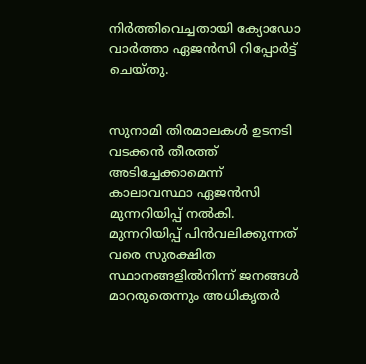നിർത്തിവെച്ചതായി ക്യോഡോ വാർത്താ ഏജൻസി റിപ്പോർട്ട് ചെയ്തു.


സുനാമി തിരമാലകൾ ഉടനടി വടക്കൻ തീരത്ത് അടിച്ചേക്കാമെന്ന് കാലാവസ്ഥാ ഏജൻസി മുന്നറിയിപ്പ് നൽകി. മുന്നറിയിപ്പ് പിൻവലിക്കുന്നത് വരെ സുരക്ഷിത സ്ഥാനങ്ങളിൽനിന്ന് ജനങ്ങൾ മാറരുതെന്നും അധികൃതർ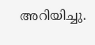അറിയിച്ചു.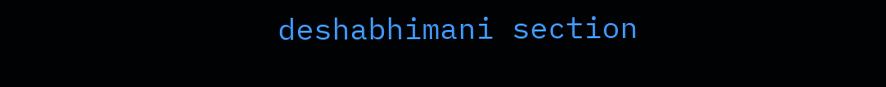deshabhimani section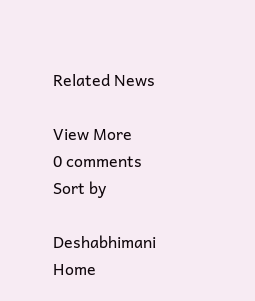Related News

View More
0 comments
Sort by

Deshabhimani
Home